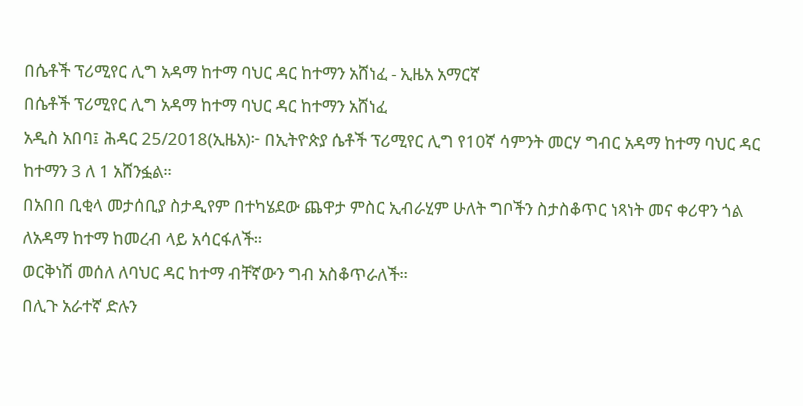በሴቶች ፕሪሚየር ሊግ አዳማ ከተማ ባህር ዳር ከተማን አሸነፈ - ኢዜአ አማርኛ
በሴቶች ፕሪሚየር ሊግ አዳማ ከተማ ባህር ዳር ከተማን አሸነፈ
አዲስ አበባ፤ ሕዳር 25/2018(ኢዜአ)፦ በኢትዮጵያ ሴቶች ፕሪሚየር ሊግ የ10ኛ ሳምንት መርሃ ግብር አዳማ ከተማ ባህር ዳር ከተማን 3 ለ 1 አሸንፏል።
በአበበ ቢቂላ መታሰቢያ ስታዲየም በተካሄደው ጨዋታ ምስር ኢብራሂም ሁለት ግቦችን ስታስቆጥር ነጻነት መና ቀሪዋን ጎል ለአዳማ ከተማ ከመረብ ላይ አሳርፋለች።
ወርቅነሽ መሰለ ለባህር ዳር ከተማ ብቸኛውን ግብ አስቆጥራለች።
በሊጉ አራተኛ ድሉን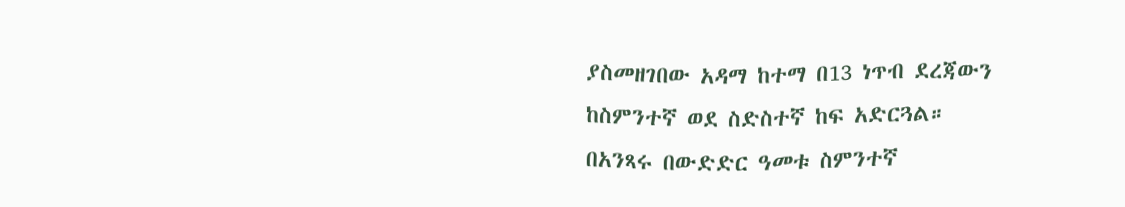ያስመዘገበው አዳማ ከተማ በ13 ነጥብ ደረጃውን ከስምንተኛ ወደ ስድስተኛ ከፍ አድርጓል።
በአንጻሩ በውድድር ዓመቱ ስምንተኛ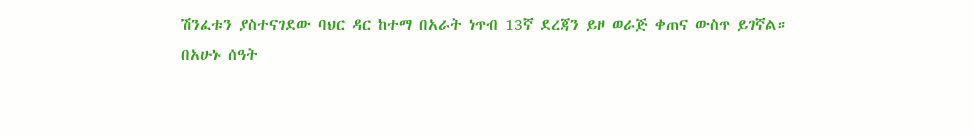ሽንፈቱን ያስተናገደው ባህር ዳር ከተማ በአራት ነጥብ 13ኛ ደረጃን ይዞ ወራጅ ቀጠና ውስጥ ይገኛል።
በአሁኑ ሰዓት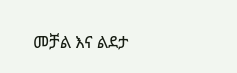መቻል እና ልደታ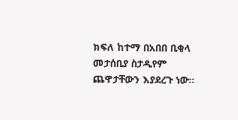ክፍለ ከተማ በአበበ ቢቂላ መታሰቢያ ስታዲየም ጨዋታቸውን እያደረጉ ነው።